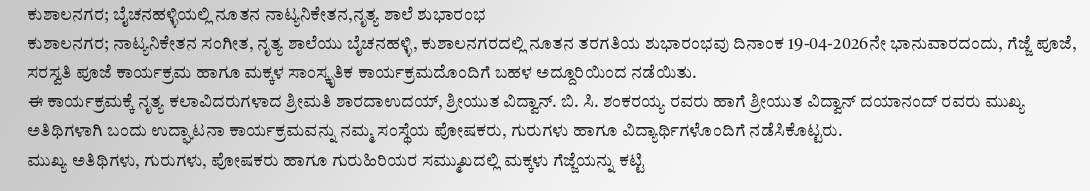ಕುಶಾಲನಗರ; ಬೈಚನಹಳ್ಳಿಯಲ್ಲಿ ನೂತನ ನಾಟ್ಯನಿಕೇತನ,ನೃತ್ಯ ಶಾಲೆ ಶುಭಾರಂಭ
ಕುಶಾಲನಗರ; ನಾಟ್ಯನಿಕೇತನ ಸಂಗೀತ, ನೃತ್ಯ ಶಾಲೆಯು ಬೈಚನಹಳ್ಳಿ, ಕುಶಾಲನಗರದಲ್ಲಿ ನೂತನ ತರಗತಿಯ ಶುಭಾರಂಭವು ದಿನಾಂಕ 19-04-2026ನೇ ಭಾನುವಾರದಂದು, ಗೆಜ್ಜೆ ಪೂಜೆ, ಸರಸ್ವತಿ ಪೂಜೆ ಕಾರ್ಯಕ್ರಮ ಹಾಗೂ ಮಕ್ಕಳ ಸಾಂಸ್ಕೃತಿಕ ಕಾರ್ಯಕ್ರಮದೊಂದಿಗೆ ಬಹಳ ಅದ್ದೂರಿಯಿಂದ ನಡೆಯಿತು.
ಈ ಕಾರ್ಯಕ್ರಮಕ್ಕೆ ನೃತ್ಯ ಕಲಾವಿದರುಗಳಾದ ಶ್ರೀಮತಿ ಶಾರದಾಉದಯ್, ಶ್ರೀಯುತ ವಿದ್ವಾನ್. ಬಿ. ಸಿ. ಶಂಕರಯ್ಯ ರವರು ಹಾಗೆ ಶ್ರೀಯುತ ವಿದ್ವಾನ್ ದಯಾನಂದ್ ರವರು ಮುಖ್ಯ ಅತಿಥಿಗಳಾಗಿ ಬಂದು ಉದ್ಘಾಟನಾ ಕಾರ್ಯಕ್ರಮವನ್ನು ನಮ್ಮ ಸಂಸ್ಥೆಯ ಪೋಷಕರು, ಗುರುಗಳು ಹಾಗೂ ವಿದ್ಯಾರ್ಥಿಗಳೊಂದಿಗೆ ನಡೆಸಿಕೊಟ್ಟರು.
ಮುಖ್ಯ ಅತಿಥಿಗಳು, ಗುರುಗಳು, ಪೋಷಕರು ಹಾಗೂ ಗುರುಹಿರಿಯರ ಸಮ್ಮುಖದಲ್ಲಿ ಮಕ್ಕಳು ಗೆಜ್ಜೆಯನ್ನು ಕಟ್ಟಿ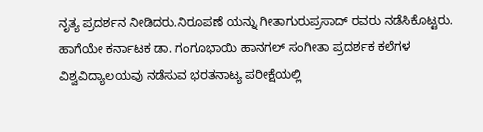ನೃತ್ಯ ಪ್ರದರ್ಶನ ನೀಡಿದರು.ನಿರೂಪಣೆ ಯನ್ನು ಗೀತಾಗುರುಪ್ರಸಾದ್ ರವರು ನಡೆಸಿಕೊಟ್ಟರು. ಹಾಗೆಯೇ ಕರ್ನಾಟಕ ಡಾ. ಗಂಗೂಭಾಯಿ ಹಾನಗಲ್ ಸಂಗೀತಾ ಪ್ರದರ್ಶಕ ಕಲೆಗಳ ವಿಶ್ವವಿದ್ಯಾಲಯವು ನಡೆಸುವ ಭರತನಾಟ್ಯ ಪರೀಕ್ಷೆಯಲ್ಲಿ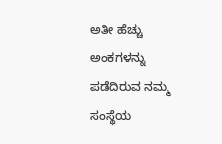ಅತೀ ಹೆಚ್ಚು ಅಂಕಗಳನ್ನು ಪಡೆದಿರುವ ನಮ್ಮ ಸಂಸ್ಥೆಯ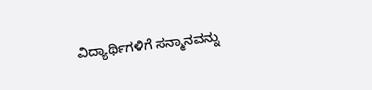ವಿದ್ಯಾರ್ಥಿಗಳಿಗೆ ಸನ್ಮಾನವನ್ನು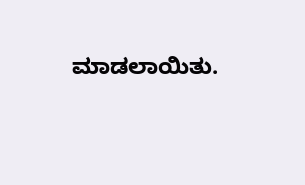ಮಾಡಲಾಯಿತು.